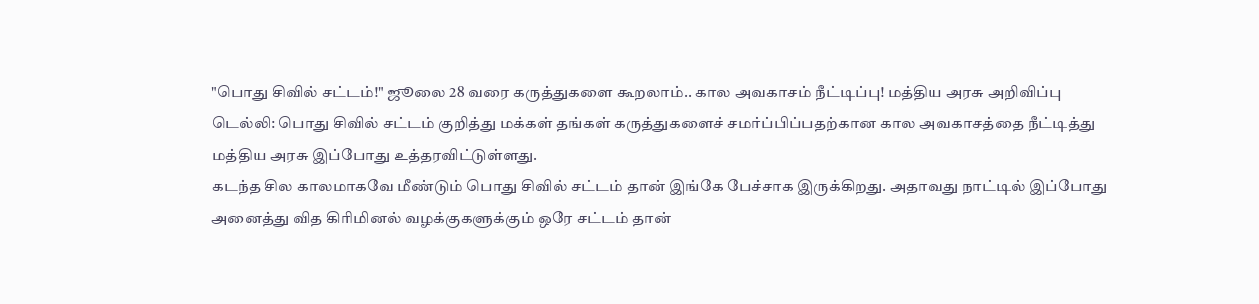"பொது சிவில் சட்டம்!" ஜூலை 28 வரை கருத்துகளை கூறலாம்.. கால அவகாசம் நீட்டிப்பு! மத்திய அரசு அறிவிப்பு
டெல்லி: பொது சிவில் சட்டம் குறித்து மக்கள் தங்கள் கருத்துகளைச் சமர்ப்பிப்பதற்கான கால அவகாசத்தை நீட்டித்து மத்திய அரசு இப்போது உத்தரவிட்டுள்ளது.
கடந்த சில காலமாகவே மீண்டும் பொது சிவில் சட்டம் தான் இங்கே பேச்சாக இருக்கிறது. அதாவது நாட்டில் இப்போது அனைத்து வித கிரிமினல் வழக்குகளுக்கும் ஒரே சட்டம் தான்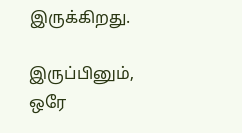இருக்கிறது.

இருப்பினும், ஒரே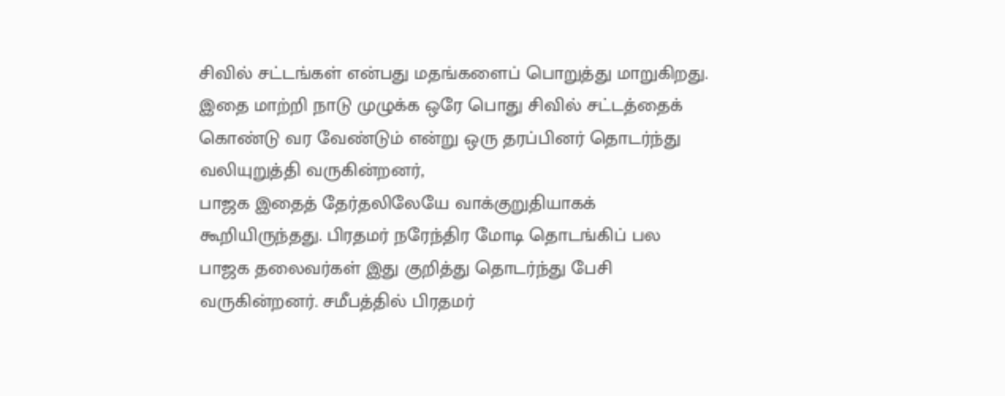சிவில் சட்டங்கள் என்பது மதங்களைப் பொறுத்து மாறுகிறது. இதை மாற்றி நாடு முழுக்க ஒரே பொது சிவில் சட்டத்தைக் கொண்டு வர வேண்டும் என்று ஒரு தரப்பினர் தொடர்ந்து வலியுறுத்தி வருகின்றனர்,
பாஜக இதைத் தேர்தலிலேயே வாக்குறுதியாகக் கூறியிருந்தது. பிரதமர் நரேந்திர மோடி தொடங்கிப் பல பாஜக தலைவர்கள் இது குறித்து தொடர்ந்து பேசி வருகின்றனர். சமீபத்தில் பிரதமர்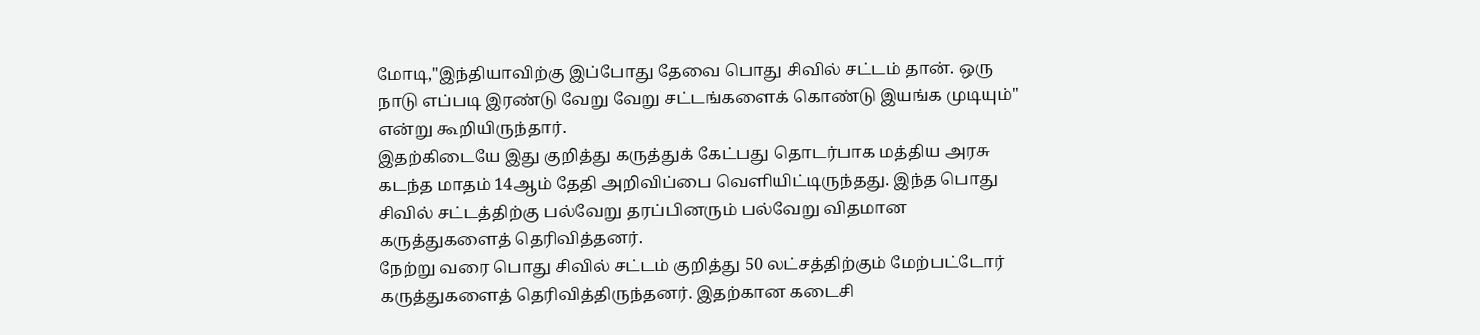மோடி,"இந்தியாவிற்கு இப்போது தேவை பொது சிவில் சட்டம் தான். ஒரு நாடு எப்படி இரண்டு வேறு வேறு சட்டங்களைக் கொண்டு இயங்க முடியும்" என்று கூறியிருந்தார்.
இதற்கிடையே இது குறித்து கருத்துக் கேட்பது தொடர்பாக மத்திய அரசு கடந்த மாதம் 14ஆம் தேதி அறிவிப்பை வெளியிட்டிருந்தது. இந்த பொது சிவில் சட்டத்திற்கு பல்வேறு தரப்பினரும் பல்வேறு விதமான கருத்துகளைத் தெரிவித்தனர்.
நேற்று வரை பொது சிவில் சட்டம் குறித்து 50 லட்சத்திற்கும் மேற்பட்டோர் கருத்துகளைத் தெரிவித்திருந்தனர். இதற்கான கடைசி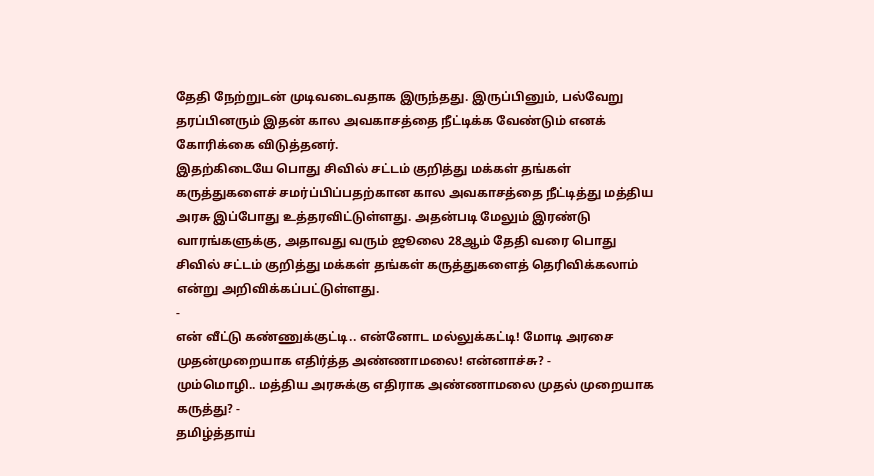தேதி நேற்றுடன் முடிவடைவதாக இருந்தது. இருப்பினும், பல்வேறு தரப்பினரும் இதன் கால அவகாசத்தை நீட்டிக்க வேண்டும் எனக் கோரிக்கை விடுத்தனர்.
இதற்கிடையே பொது சிவில் சட்டம் குறித்து மக்கள் தங்கள் கருத்துகளைச் சமர்ப்பிப்பதற்கான கால அவகாசத்தை நீட்டித்து மத்திய அரசு இப்போது உத்தரவிட்டுள்ளது. அதன்படி மேலும் இரண்டு வாரங்களுக்கு, அதாவது வரும் ஜூலை 28ஆம் தேதி வரை பொது சிவில் சட்டம் குறித்து மக்கள் தங்கள் கருத்துகளைத் தெரிவிக்கலாம் என்று அறிவிக்கப்பட்டுள்ளது.
-
என் வீட்டு கண்ணுக்குட்டி.. என்னோட மல்லுக்கட்டி! மோடி அரசை முதன்முறையாக எதிர்த்த அண்ணாமலை! என்னாச்சு? -
மும்மொழி.. மத்திய அரசுக்கு எதிராக அண்ணாமலை முதல் முறையாக கருத்து? -
தமிழ்த்தாய்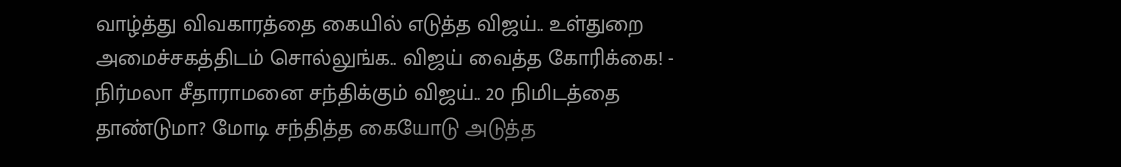வாழ்த்து விவகாரத்தை கையில் எடுத்த விஜய்.. உள்துறை அமைச்சகத்திடம் சொல்லுங்க.. விஜய் வைத்த கோரிக்கை! -
நிர்மலா சீதாராமனை சந்திக்கும் விஜய்.. 20 நிமிடத்தை தாண்டுமா? மோடி சந்தித்த கையோடு அடுத்த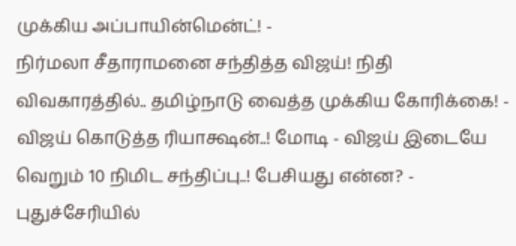முக்கிய அப்பாயின்மென்ட்! -
நிர்மலா சீதாராமனை சந்தித்த விஜய்! நிதி விவகாரத்தில்.. தமிழ்நாடு வைத்த முக்கிய கோரிக்கை! -
விஜய் கொடுத்த ரியாக்ஷன்..! மோடி - விஜய் இடையே வெறும் 10 நிமிட சந்திப்பு..! பேசியது என்ன? -
புதுச்சேரியில்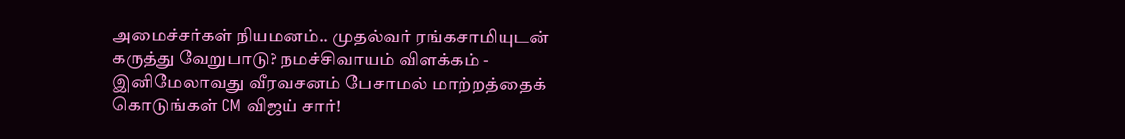அமைச்சர்கள் நியமனம்.. முதல்வர் ரங்கசாமியுடன் கருத்து வேறுபாடு? நமச்சிவாயம் விளக்கம் -
இனிமேலாவது வீரவசனம் பேசாமல் மாற்றத்தைக் கொடுங்கள் CM விஜய் சார்!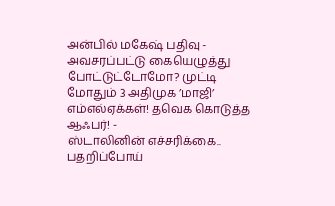அன்பில் மகேஷ் பதிவு -
அவசரப்பட்டு கையெழுத்து போட்டுட்டோமோ? முட்டி மோதும் 3 அதிமுக ’மாஜி’ எம்எல்ஏக்கள்! தவெக கொடுத்த ஆஃபர்! -
ஸ்டாலினின் எச்சரிக்கை.. பதறிப்போய்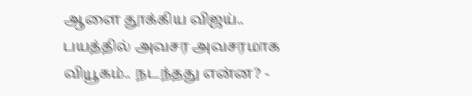ஆளை தூக்கிய விஜய்.. பயத்தில் அவசர அவசரமாக வியூகம்.. நடந்தது என்ன? -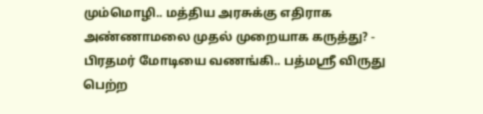மும்மொழி.. மத்திய அரசுக்கு எதிராக அண்ணாமலை முதல் முறையாக கருத்து? -
பிரதமர் மோடியை வணங்கி.. பத்மஸ்ரீ விருது பெற்ற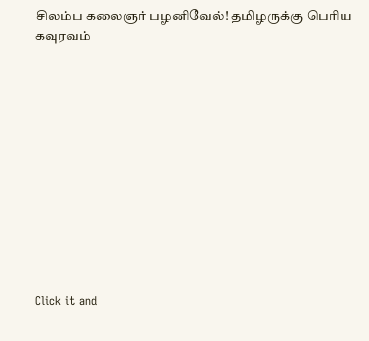சிலம்ப கலைஞர் பழனிவேல்! தமிழருக்கு பெரிய கவுரவம்












Click it and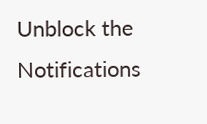Unblock the Notifications